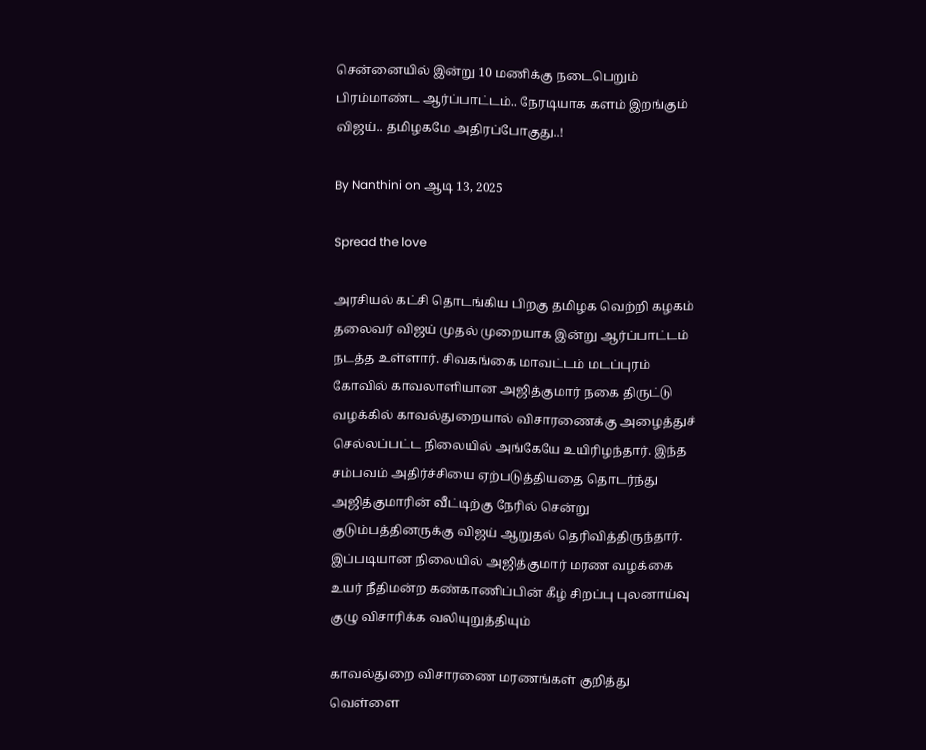சென்னையில் இன்று 10 மணிக்கு நடைபெறும் பிரம்மாண்ட ஆர்ப்பாட்டம்.. நேரடியாக களம் இறங்கும் விஜய்.. தமிழகமே அதிரப்போகுது..!

By Nanthini on ஆடி 13, 2025

Spread the love

அரசியல் கட்சி தொடங்கிய பிறகு தமிழக வெற்றி கழகம் தலைவர் விஜய் முதல் முறையாக இன்று ஆர்ப்பாட்டம் நடத்த உள்ளார். சிவகங்கை மாவட்டம் மடப்புரம் கோவில் காவலாளியான அஜித்குமார் நகை திருட்டு வழக்கில் காவல்துறையால் விசாரணைக்கு அழைத்துச் செல்லப்பட்ட நிலையில் அங்கேயே உயிரிழந்தார். இந்த சம்பவம் அதிர்ச்சியை ஏற்படுத்தியதை தொடர்ந்து அஜித்குமாரின் வீட்டிற்கு நேரில் சென்று குடும்பத்தினருக்கு விஜய் ஆறுதல் தெரிவித்திருந்தார். இப்படியான நிலையில் அஜித்குமார் மரண வழக்கை உயர் நீதிமன்ற கண்காணிப்பின் கீழ் சிறப்பு புலனாய்வு குழு விசாரிக்க வலியுறுத்தியும்

காவல்துறை விசாரணை மரணங்கள் குறித்து வெள்ளை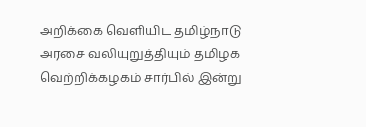அறிக்கை வெளியிட தமிழ்நாடு அரசை வலியுறுத்தியும் தமிழக வெற்றிக்கழகம் சார்பில் இன்று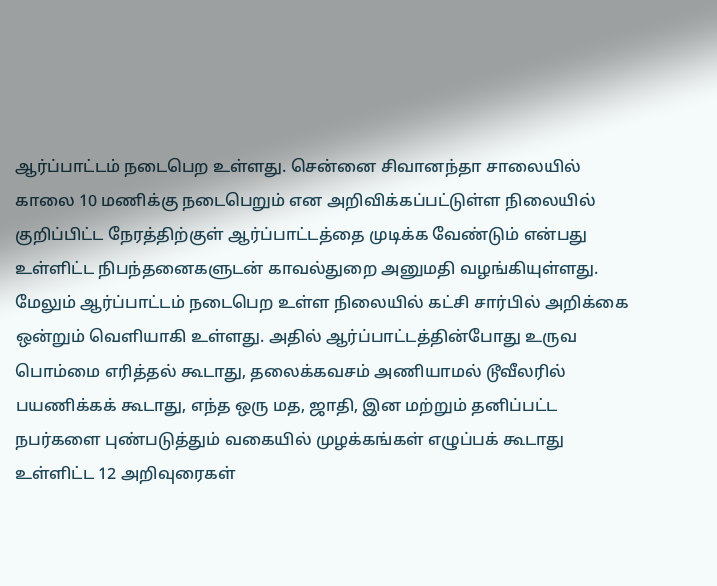ஆர்ப்பாட்டம் நடைபெற உள்ளது. சென்னை சிவானந்தா சாலையில் காலை 10 மணிக்கு நடைபெறும் என அறிவிக்கப்பட்டுள்ள நிலையில் குறிப்பிட்ட நேரத்திற்குள் ஆர்ப்பாட்டத்தை முடிக்க வேண்டும் என்பது உள்ளிட்ட நிபந்தனைகளுடன் காவல்துறை அனுமதி வழங்கியுள்ளது. மேலும் ஆர்ப்பாட்டம் நடைபெற உள்ள நிலையில் கட்சி சார்பில் அறிக்கை ஒன்றும் வெளியாகி உள்ளது. அதில் ஆர்ப்பாட்டத்தின்போது உருவ பொம்மை எரித்தல் கூடாது, தலைக்கவசம் அணியாமல் டூவீலரில் பயணிக்கக் கூடாது, எந்த ஒரு மத, ஜாதி, இன மற்றும் தனிப்பட்ட நபர்களை புண்படுத்தும் வகையில் முழக்கங்கள் எழுப்பக் கூடாது உள்ளிட்ட 12 அறிவுரைகள்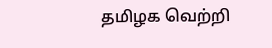தமிழக வெற்றி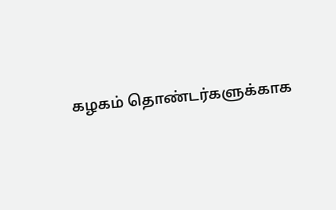கழகம் தொண்டர்களுக்காக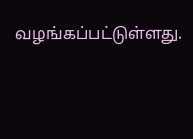வழங்கப்பட்டுள்ளது.